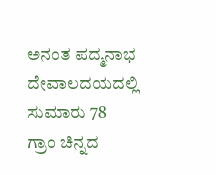ಅನಂತ ಪದ್ಮನಾಭ ದೇವಾಲದಯದಲ್ಲಿ ಸುಮಾರು 78 ಗ್ರಾಂ ಚಿನ್ನದ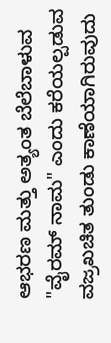ಆಭರಣ ಮತ್ತು ಅತ್ಯಂತ ಬೆಲೆಬಾಳುವ "ವೈರಮ್ ನಾಮ" ಎಂದು ಕರೆಯಲ್ಪಡುವ ವಜ್ರಖಚಿತ ತುಂಡು ಕಾಣೆಯಾಗಿರುವುದು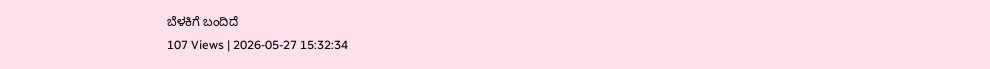ಬೆಳಕಿಗೆ ಬಂದಿದೆ
107 Views | 2026-05-27 15:32:34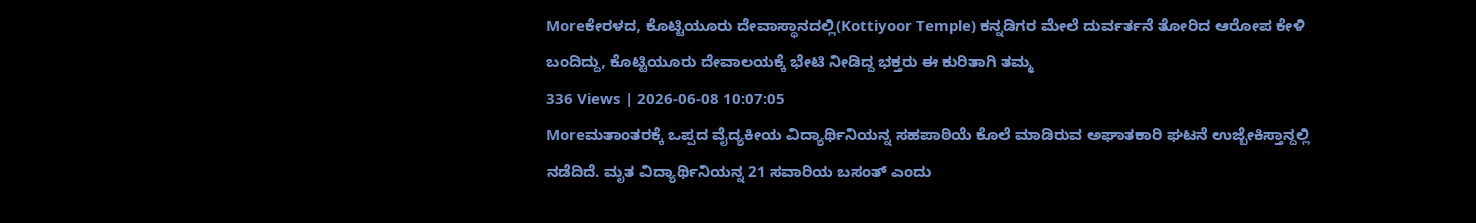Moreಕೇರಳದ, ಕೊಟ್ಟಿಯೂರು ದೇವಾಸ್ಥಾನದಲ್ಲಿ(Kottiyoor Temple) ಕನ್ನಡಿಗರ ಮೇಲೆ ದುರ್ವರ್ತನೆ ತೋರಿದ ಆರೋಪ ಕೇಳಿ ಬಂದಿದ್ದು, ಕೊಟ್ಟಿಯೂರು ದೇವಾಲಯಕ್ಕೆ ಭೇಟಿ ನೀಡಿದ್ದ ಭಕ್ತರು ಈ ಕುರಿತಾಗಿ ತಮ್ಮ
336 Views | 2026-06-08 10:07:05
Moreಮತಾಂತರಕ್ಕೆ ಒಪ್ಪದ ವೈದ್ಯಕೀಯ ವಿದ್ಯಾರ್ಥಿನಿಯನ್ನ ಸಹಪಾಠಿಯೆ ಕೊಲೆ ಮಾಡಿರುವ ಅಘಾತಕಾರಿ ಘಟನೆ ಉಜ್ಬೇಕಿಸ್ತಾನ್ದಲ್ಲಿ ನಡೆದಿದೆ. ಮೃತ ವಿದ್ಯಾರ್ಥಿನಿಯನ್ನ 21 ಸವಾರಿಯ ಬಸಂತ್ ಎಂದು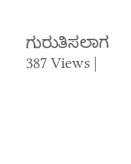ಗುರುತಿಸಲಾಗ
387 Views |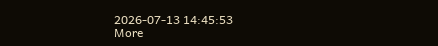2026-07-13 14:45:53
More